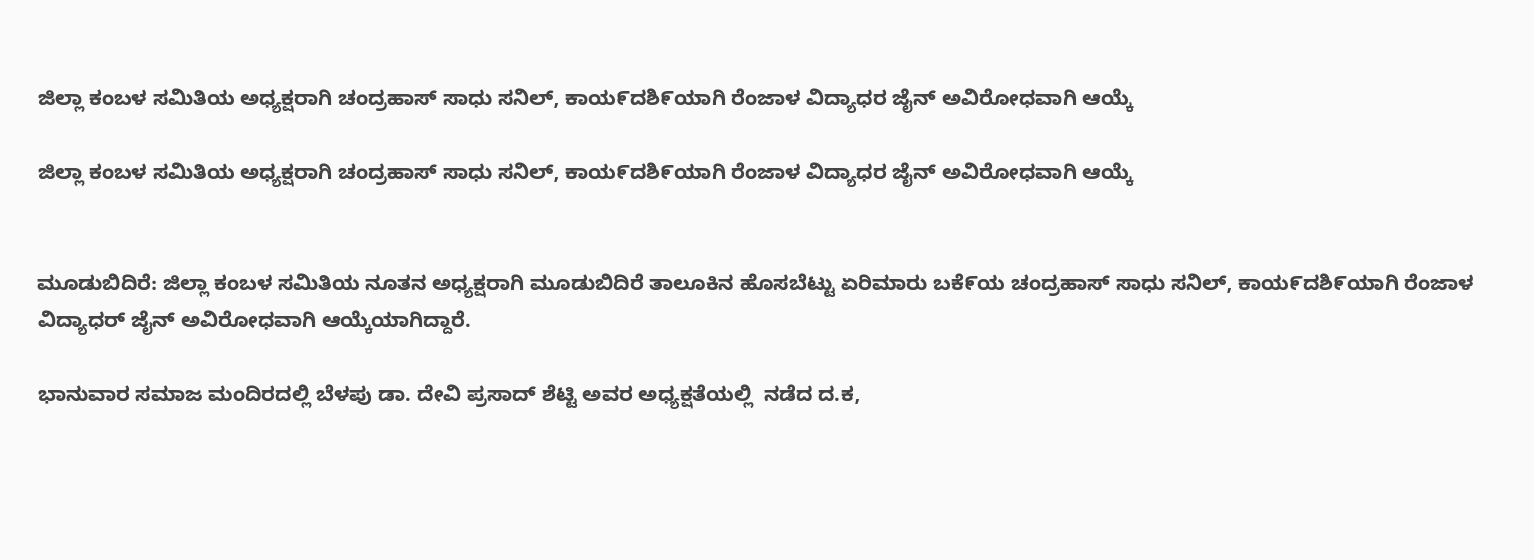ಜಿಲ್ಲಾ ಕಂಬಳ ಸಮಿತಿಯ ಅಧ್ಯಕ್ಷರಾಗಿ ಚಂದ್ರಹಾಸ್ ಸಾಧು ಸನಿಲ್, ಕಾಯ೯ದಶಿ೯ಯಾಗಿ ರೆಂಜಾಳ ವಿದ್ಯಾಧರ ಜೈನ್ ಅವಿರೋಧವಾಗಿ ಆಯ್ಕೆ

ಜಿಲ್ಲಾ ಕಂಬಳ ಸಮಿತಿಯ ಅಧ್ಯಕ್ಷರಾಗಿ ಚಂದ್ರಹಾಸ್ ಸಾಧು ಸನಿಲ್, ಕಾಯ೯ದಶಿ೯ಯಾಗಿ ರೆಂಜಾಳ ವಿದ್ಯಾಧರ ಜೈನ್ ಅವಿರೋಧವಾಗಿ ಆಯ್ಕೆ


ಮೂಡುಬಿದಿರೆ: ಜಿಲ್ಲಾ ಕಂಬಳ ಸಮಿತಿಯ ನೂತನ ಅಧ್ಯಕ್ಷರಾಗಿ ಮೂಡುಬಿದಿರೆ ತಾಲೂಕಿನ ಹೊಸಬೆಟ್ಟು ಏರಿಮಾರು ಬಕೆ೯ಯ ಚಂದ್ರಹಾಸ್ ಸಾಧು ಸನಿಲ್, ಕಾಯ೯ದಶಿ೯ಯಾಗಿ ರೆಂಜಾಳ ವಿದ್ಯಾಧರ್ ಜೈನ್ ಅವಿರೋಧವಾಗಿ ಆಯ್ಕೆಯಾಗಿದ್ದಾರೆ.

ಭಾನುವಾರ ಸಮಾಜ ಮಂದಿರದಲ್ಲಿ ಬೆಳಪು ಡಾ. ದೇವಿ ಪ್ರಸಾದ್ ಶೆಟ್ಟಿ ಅವರ ಅಧ್ಯಕ್ಷತೆಯಲ್ಲಿ  ನಡೆದ ದ.ಕ,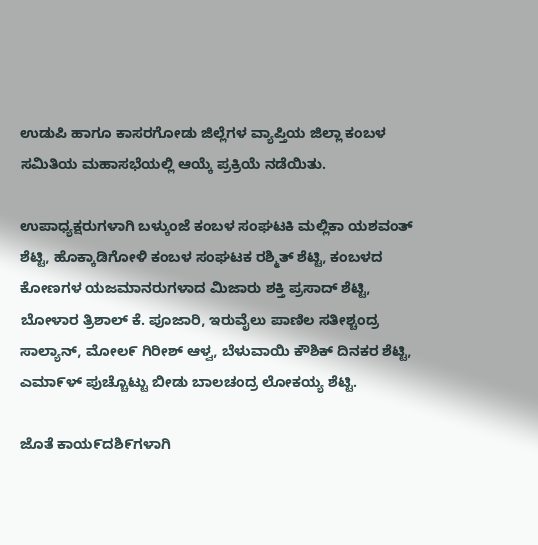ಉಡುಪಿ ಹಾಗೂ ಕಾಸರಗೋಡು ಜಿಲ್ಲೆಗಳ ವ್ಯಾಪ್ತಿಯ ಜಿಲ್ಲಾ ಕಂಬಳ ಸಮಿತಿಯ ಮಹಾಸಭೆಯಲ್ಲಿ ಆಯ್ಕೆ ಪ್ರಕ್ರಿಯೆ ನಡೆಯಿತು.

ಉಪಾಧ್ಯಕ್ಷರುಗಳಾಗಿ ಬಳ್ಕುಂಜೆ ಕಂಬಳ ಸಂಘಟಕಿ ಮಲ್ಲಿಕಾ ಯಶವಂತ್ ಶೆಟ್ಟಿ, ಹೊಕ್ಕಾಡಿಗೋಳಿ ಕಂಬಳ ಸಂಘಟಕ ರಶ್ಮಿತ್ ಶೆಟ್ಟಿ, ಕಂಬಳದ ಕೋಣಗಳ ಯಜಮಾನರುಗಳಾದ ಮಿಜಾರು ಶಕ್ತಿ ಪ್ರಸಾದ್ ಶೆಟ್ಟಿ, ಬೋಳಾರ ತ್ರಿಶಾಲ್ ಕೆ. ಪೂಜಾರಿ, ಇರುವೈಲು ಪಾಣಿಲ ಸತೀಶ್ಚಂದ್ರ ಸಾಲ್ಯಾನ್, ಮೋಲ೯ ಗಿರೀಶ್ ಆಳ್ವ, ಬೆಳುವಾಯಿ ಕೌಶಿಕ್ ದಿನಕರ ಶೆಟ್ಟಿ, ಎಮಾ೯ಳ್ ಪುಚ್ಚೊಟ್ಟು ಬೀಡು ಬಾಲಚಂದ್ರ ಲೋಕಯ್ಯ ಶೆಟ್ಟಿ.

ಜೊತೆ ಕಾಯ೯ದಶಿ೯ಗಳಾಗಿ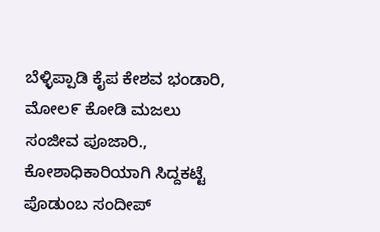ಬೆಳ್ಳಿಪ್ಪಾಡಿ ಕೈಪ ಕೇಶವ ಭಂಡಾರಿ, ಮೋಲ೯ ಕೋಡಿ ಮಜಲು ಸಂಜೀವ ಪೂಜಾರಿ., ಕೋಶಾಧಿಕಾರಿಯಾಗಿ ಸಿದ್ದಕಟ್ಟೆ ಪೊಡುಂಬ ಸಂದೀಪ್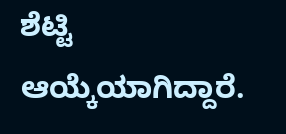ಶೆಟ್ಟಿ ಆಯ್ಕೆಯಾಗಿದ್ದಾರೆ.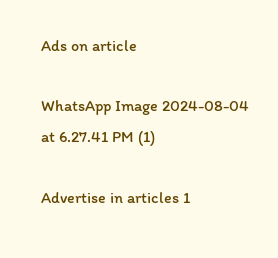Ads on article

WhatsApp Image 2024-08-04 at 6.27.41 PM (1)

Advertise in articles 1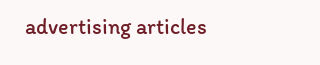advertising articles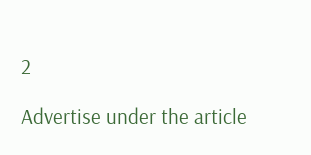2

Advertise under the article